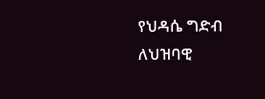የህዳሴ ግድብ ለህዝባዊ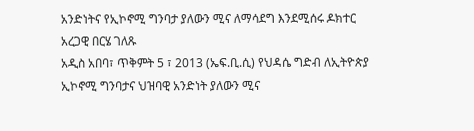አንድነትና የኢኮኖሚ ግንባታ ያለውን ሚና ለማሳደግ እንደሚሰሩ ዶክተር አረጋዊ በርሄ ገለጹ
አዲስ አበባ፣ ጥቅምት 5 ፣ 2013 (ኤፍ.ቢ.ሲ) የህዳሴ ግድብ ለኢትዮጵያ ኢኮኖሚ ግንባታና ህዝባዊ አንድነት ያለውን ሚና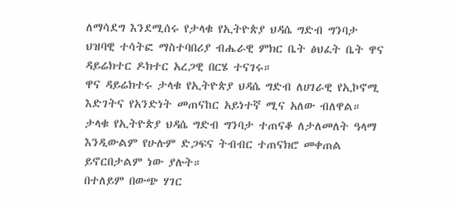ለማሳደግ እንደሚሰሩ የታላቁ የኢትዮጵያ ህዳሴ ግድብ ግንባታ ህዝባዊ ተሳትፎ ማስተባበሪያ ብሔራዊ ምክር ቤት ፅህፈት ቤት ዋና ዳይሬክተር ዶክተር አረጋዊ በርሄ ተናገሩ።
ዋና ዳይሬክተሩ ታላቁ የኢትዮጵያ ህዳሴ ግድብ ለሀገራዊ የኢኮኖሚ እድገትና የአንድነት መጠናከር አይነተኛ ሚና አለው ብለዋል።
ታላቁ የኢትዮጵያ ህዳሴ ግድብ ግንባታ ተጠናቆ ለታለመለት ዓላማ እንዲውልም የሁሉም ድጋፍና ትብብር ተጠናክሮ መቀጠል ይኖርበታልም ነው ያሉት።
በተለይም በውጭ ሃገር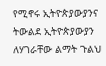የሚኖሩ ኢትዮጵያውያንና ትውልደ ኢትዮጵያውያን ለሃገራቸው ልማት ጉልህ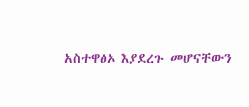አስተዋፅኦ እያደረጉ መሆናቸውን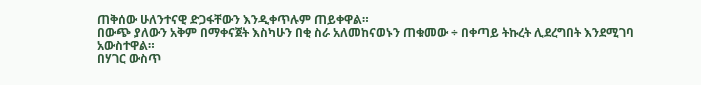ጠቅሰው ሁለንተናዊ ድጋፋቸውን እንዲቀጥሉም ጠይቀዋል።
በውጭ ያለውን አቅም በማቀናጀት እስካሁን በቂ ስራ አለመከናወኑን ጠቁመው ÷ በቀጣይ ትኩረት ሊደረግበት እንደሚገባ አውስተዋል።
በሃገር ውስጥ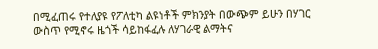በሚፈጠሩ የተለያዩ የፖለቲካ ልዩነቶች ምክንያት በውጭም ይሁን በሃገር ውስጥ የሚኖሩ ዜጎች ሳይከፋፈሉ ለሃገራዊ ልማትና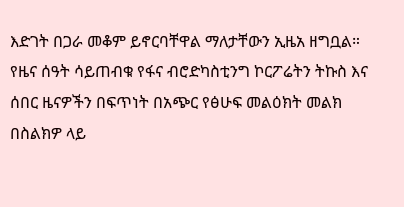እድገት በጋራ መቆም ይኖርባቸዋል ማለታቸውን ኢዜአ ዘግቧል።
የዜና ሰዓት ሳይጠብቁ የፋና ብሮድካስቲንግ ኮርፖሬትን ትኩስ እና ሰበር ዜናዎችን በፍጥነት በአጭር የፅሁፍ መልዕክት መልክ በስልክዎ ላይ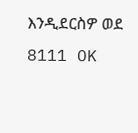እንዲደርስዎ ወደ 8111 OK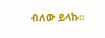ብለው ይላኩ።